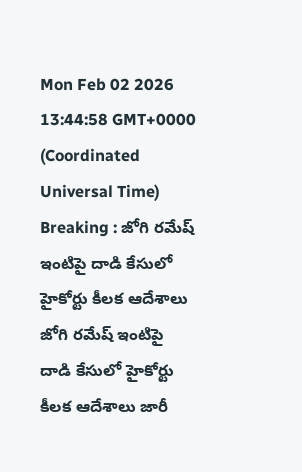Mon Feb 02 2026 13:44:58 GMT+0000 (Coordinated Universal Time)
Breaking : జోగి రమేష్ ఇంటిపై దాడి కేసులో హైకోర్టు కీలక ఆదేశాలు
జోగి రమేష్ ఇంటిపై దాడి కేసులో హైకోర్టు కీలక ఆదేశాలు జారీ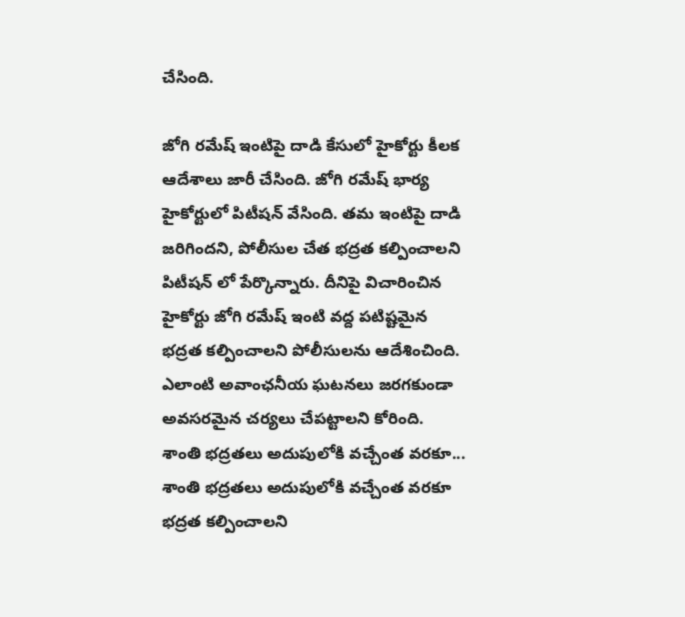చేసింది.

జోగి రమేష్ ఇంటిపై దాడి కేసులో హైకోర్టు కీలక ఆదేశాలు జారీ చేసింది. జోగి రమేష్ భార్య హైకోర్టులో పిటీషన్ వేసింది. తమ ఇంటిపై దాడి జరిగిందని, పోలీసుల చేత భద్రత కల్పించాలని పిటీషన్ లో పేర్కొన్నారు. దీనిపై విచారించిన హైకోర్టు జోగి రమేష్ ఇంటి వద్ద పటిష్టమైన భద్రత కల్పించాలని పోలీసులను ఆదేశించింది. ఎలాంటి అవాంఛనీయ ఘటనలు జరగకుండా అవసరమైన చర్యలు చేపట్టాలని కోరింది.
శాంతి భద్రతలు అదుపులోకి వచ్చేంత వరకూ...
శాంతి భద్రతలు అదుపులోకి వచ్చేంత వరకూ భద్రత కల్పించాలని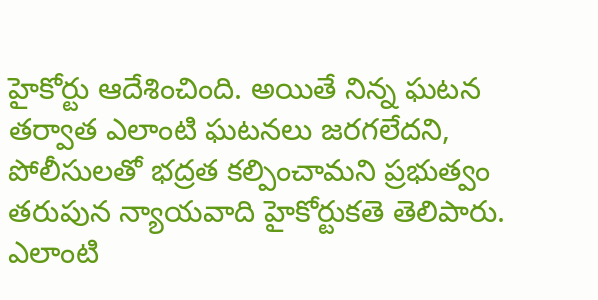హైకోర్టు ఆదేశించింది. అయితే నిన్న ఘటన తర్వాత ఎలాంటి ఘటనలు జరగలేదని, పోలీసులతో భద్రత కల్పించామని ప్రభుత్వం తరుపున న్యాయవాది హైకోర్టుకతె తెలిపారు. ఎలాంటి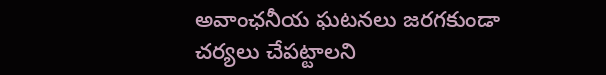అవాంఛనీయ ఘటనలు జరగకుండా చర్యలు చేపట్టాలని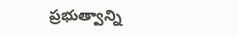ప్రభుత్వాన్ని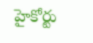హైకోర్టు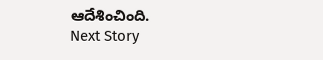ఆదేశించింది.
Next Story